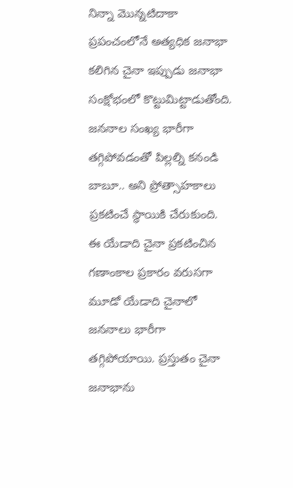నిన్నా మొన్నటిదాకా ప్రపంచంలోనే అత్యధిక జనాభా కలిగిన చైనా ఇప్పుడు జనాభా సంక్షోభంలో కొట్టుమిట్టాడుతోంది. జననాల సంఖ్య భారీగా తగ్గిపోవడంతో పిల్లల్ని కనండి బాబూ.. అని ప్రోత్సాహకాలు ప్రకటించే స్థాయికి చేరుకుంది. ఈ యేడాది చైనా ప్రకటించిన గణాంకాల ప్రకారం వరుసగా మూడో యేడాది చైనాలో జననాలు భారీగా తగ్గిపోయాయి. ప్రస్తుతం చైనా జనాభాను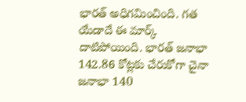భారత్ అధిగమించింది. గత యేడాదే ఈ మార్క్ దాటిపోయింది. భారత్ జనాభా 142.86 కోట్లకు చేరుకోగా చైనా జనాభా 140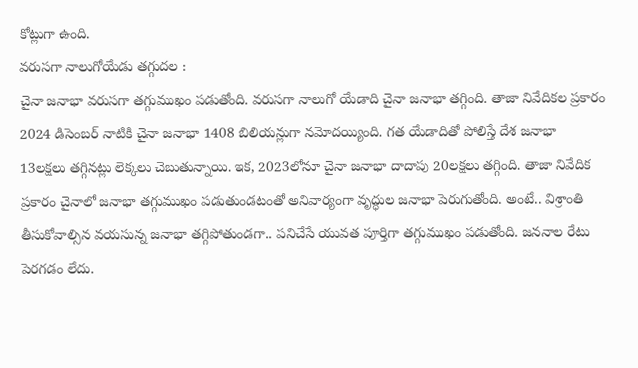కోట్లుగా ఉంది.
వరుసగా నాలుగోయేడు తగ్గుదల :
చైనా జనాభా వరుసగా తగ్గుముఖం పడుతోంది. వరుసగా నాలుగో యేడాది చైనా జనాభా తగ్గింది. తాజా నివేదికల ప్రకారం 2024 డిసెంబర్ నాటికి చైనా జనాభా 1408 బిలియన్లుగా నమోదయ్యింది. గత యేడాదితో పోలిస్తే దేశ జనాభా 13లక్షలు తగ్గినట్లు లెక్కలు చెబుతున్నాయి. ఇక, 2023లోనూ చైనా జనాభా దాదాపు 20లక్షలు తగ్గింది. తాజా నివేదిక ప్రకారం చైనాలో జనాభా తగ్గుముఖం పడుతుండటంతో అనివార్యంగా వృద్ధుల జనాభా పెరుగుతోంది. అంటే.. విశ్రాంతి తీసుకోవాల్సిన వయసున్న జనాభా తగ్గిపోతుండగా.. పనిచేసే యువత పూర్తిగా తగ్గుముఖం పడుతోంది. జననాల రేటు పెరగడం లేదు.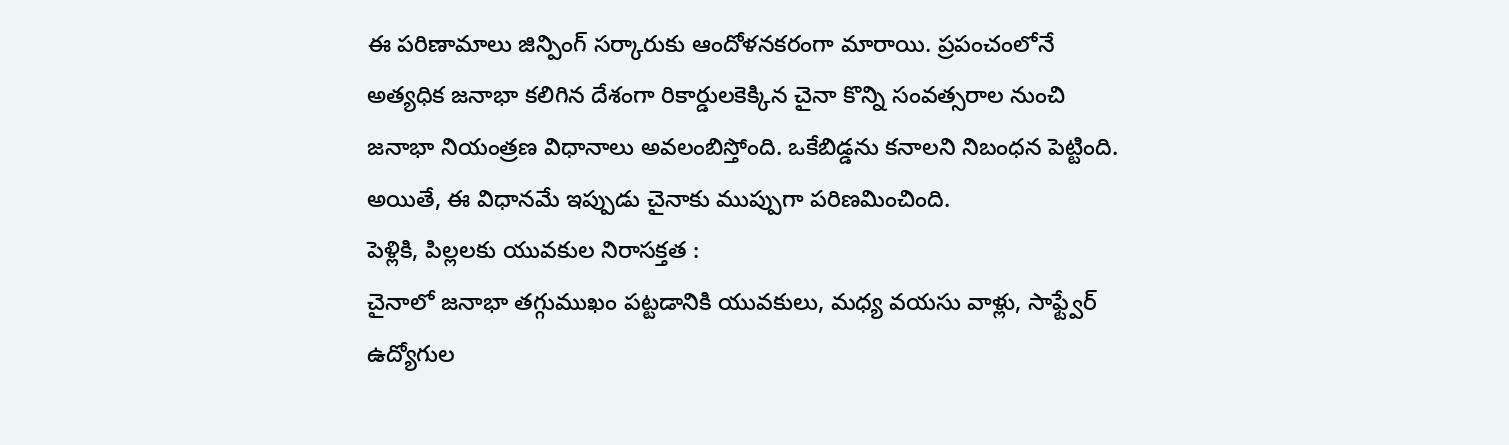ఈ పరిణామాలు జిన్పింగ్ సర్కారుకు ఆందోళనకరంగా మారాయి. ప్రపంచంలోనే అత్యధిక జనాభా కలిగిన దేశంగా రికార్డులకెక్కిన చైనా కొన్ని సంవత్సరాల నుంచి జనాభా నియంత్రణ విధానాలు అవలంబిస్తోంది. ఒకేబిడ్డను కనాలని నిబంధన పెట్టింది. అయితే, ఈ విధానమే ఇప్పుడు చైనాకు ముప్పుగా పరిణమించింది.
పెళ్లికి, పిల్లలకు యువకుల నిరాసక్తత :
చైనాలో జనాభా తగ్గుముఖం పట్టడానికి యువకులు, మధ్య వయసు వాళ్లు, సాఫ్ట్వేర్ ఉద్యోగుల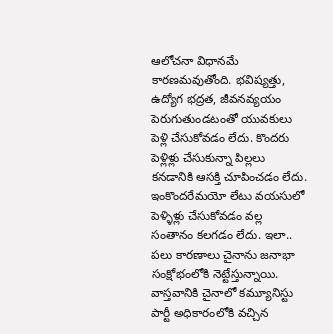ఆలోచనా విధానమే కారణమవుతోంది. భవిష్యత్తు, ఉద్యోగ భద్రత, జీవనవ్యయం పెరుగుతుండటంతో యువకులు పెళ్లి చేసుకోవడం లేదు. కొందరు పెళ్లిళ్లు చేసుకున్నా పిల్లలు కనడానికి ఆసక్తి చూపించడం లేదు. ఇంకొందరేమయో లేటు వయసులో పెళ్ళిళ్లు చేసుకోవడం వల్ల సంతానం కలగడం లేదు. ఇలా.. పలు కారణాలు చైనాను జనాభా సంక్షోభంలోకి నెట్టేస్తున్నాయి. వాస్తవానికి చైనాలో కమ్యూనిస్టు పార్టీ అధికారంలోకి వచ్చిన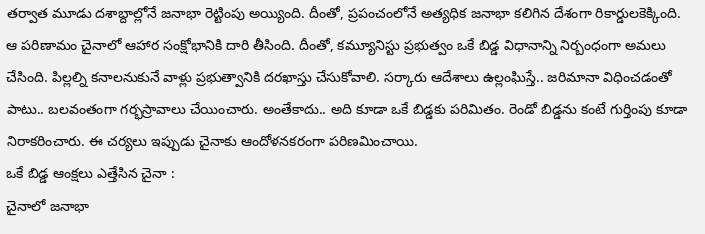తర్వాత మూడు దశాబ్దాల్లోనే జనాభా రెట్టింపు అయ్యింది. దీంతో, ప్రపంచంలోనే అత్యధిక జనాభా కలిగిన దేశంగా రికార్డులకెక్కింది. ఆ పరిణామం చైనాలో ఆహార సంక్షోభానికి దారి తీసింది. దీంతో, కమ్యూనిస్టు ప్రభుత్వం ఒకే బిడ్డ విధానాన్ని నిర్బంధంగా అమలు చేసింది. పిల్లల్ని కనాలనుకునే వాళ్లు ప్రభుత్వానికి దరఖాస్తు చేసుకోవాలి. సర్కారు ఆదేశాలు ఉల్లంఘిస్తే.. జరిమానా విధించడంతో పాటు.. బలవంతంగా గర్భస్రావాలు చేయించారు. అంతేకాదు.. అది కూడా ఒకే బిడ్డకు పరిమితం. రెండో బిడ్డను కంటే గుర్తింపు కూడా నిరాకరించారు. ఈ చర్యలు ఇప్పుడు చైనాకు ఆందోళనకరంగా పరిణమించాయి.
ఒకే బిడ్డ ఆంక్షలు ఎత్తేసిన చైనా :
చైనాలో జనాభా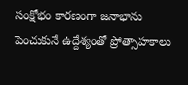సంక్షోభం కారణంగా జనాభాను పెంచుకునే ఉద్దేశ్యంతో ప్రోత్సాహకాలు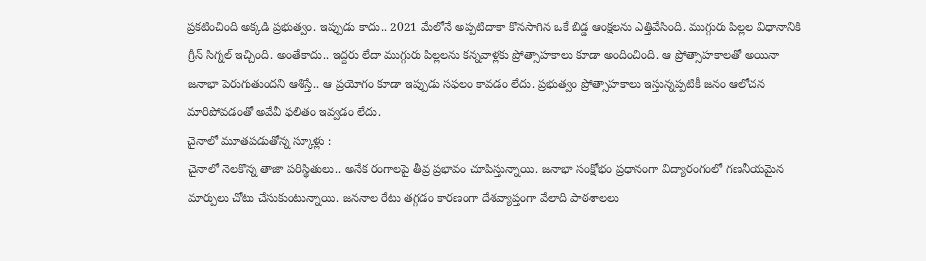ప్రకటించింది అక్కడి ప్రభుత్వం. ఇప్పుడు కాదు.. 2021 మేలోనే అప్పటిదాకా కొనసాగిన ఒకే బిడ్డ ఆంక్షలను ఎత్తివేసింది. ముగ్గురు పిల్లల విధానానికి గ్రీన్ సిగ్నల్ ఇచ్చింది. అంతేకాదు.. ఇద్దరు లేదా ముగ్గురు పిల్లలను కన్నవాళ్లకు ప్రోత్సాహకాలు కూడా అందించింది. ఆ ప్రోత్సాహకాలతో అయినా జనాభా పెరుగుతుందని ఆశిస్తే.. ఆ ప్రయోగం కూడా ఇప్పుడు సఫలం కావడం లేదు. ప్రభుత్వం ప్రోత్సాహకాలు ఇస్తున్నప్పటికీ జనం ఆలోచన మారిపోవడంతో అవేవీ ఫలితం ఇవ్వడం లేదు.
చైనాలో మూతపడుతోన్న స్కూళ్లు :
చైనాలో నెలకొన్న తాజా పరిస్థితులు.. అనేక రంగాలపై తీవ్ర ప్రభావం చూపిస్తున్నాయి. జనాభా సంక్షోభం ప్రధానంగా విద్యారంగంలో గణనీయమైన మార్పులు చోటు చేసుకుంటున్నాయి. జననాల రేటు తగ్గడం కారణంగా దేశవ్యాప్తంగా వేలాది పాఠశాలలు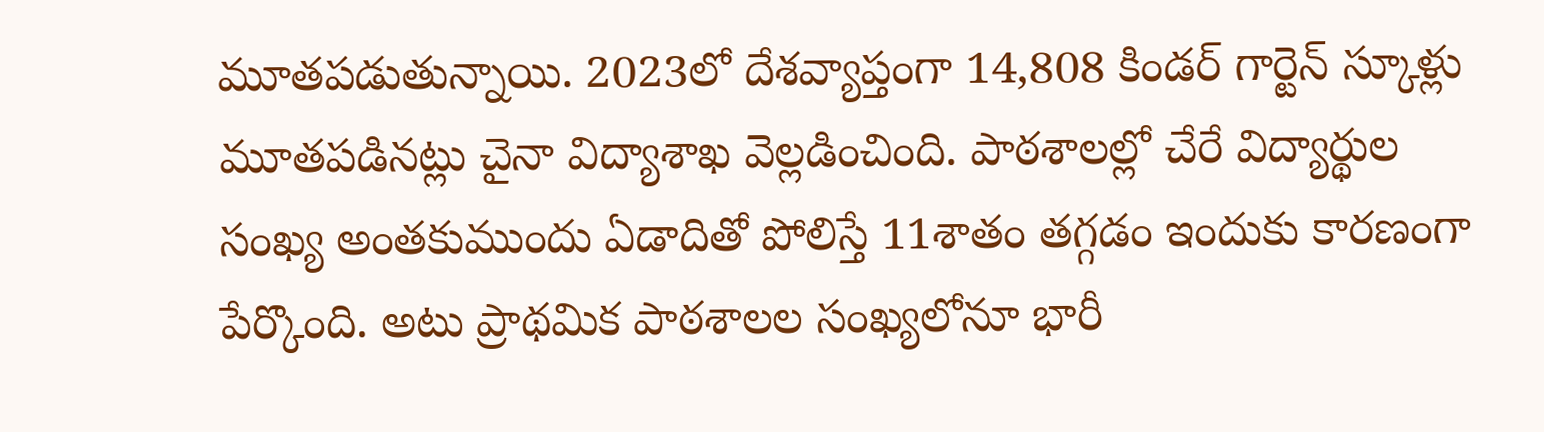మూతపడుతున్నాయి. 2023లో దేశవ్యాప్తంగా 14,808 కిండర్ గార్టెన్ స్కూళ్లు మూతపడినట్లు చైనా విద్యాశాఖ వెల్లడించింది. పాఠశాలల్లో చేరే విద్యార్థుల సంఖ్య అంతకుముందు ఏడాదితో పోలిస్తే 11శాతం తగ్గడం ఇందుకు కారణంగా పేర్కొంది. అటు ప్రాథమిక పాఠశాలల సంఖ్యలోనూ భారీ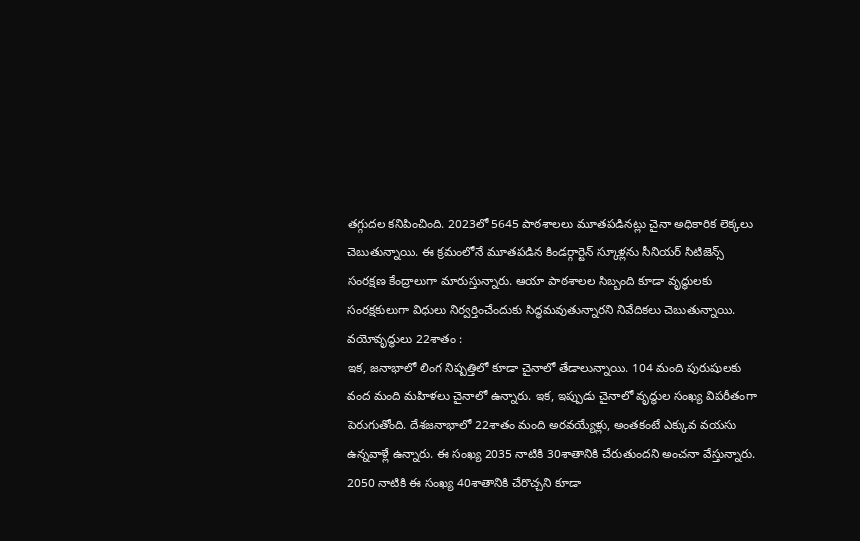తగ్గుదల కనిపించింది. 2023లో 5645 పాఠశాలలు మూతపడినట్లు చైనా అధికారిక లెక్కలు చెబుతున్నాయి. ఈ క్రమంలోనే మూతపడిన కిండర్గార్టెన్ స్కూళ్లను సీనియర్ సిటిజెన్స్ సంరక్షణ కేంద్రాలుగా మారుస్తున్నారు. ఆయా పాఠశాలల సిబ్బంది కూడా వృద్ధులకు సంరక్షకులుగా విధులు నిర్వర్తించేందుకు సిద్ధమవుతున్నారని నివేదికలు చెబుతున్నాయి.
వయోవృద్ధులు 22శాతం :
ఇక, జనాభాలో లింగ నిష్పత్తిలో కూడా చైనాలో తేడాలున్నాయి. 104 మంది పురుషులకు వంద మంది మహిళలు చైనాలో ఉన్నారు. ఇక, ఇప్పుడు చైనాలో వృద్ధుల సంఖ్య విపరీతంగా పెరుగుతోంది. దేశజనాభాలో 22శాతం మంది అరవయ్యేళ్లు, అంతకంటే ఎక్కువ వయసు ఉన్నవాళ్లే ఉన్నారు. ఈ సంఖ్య 2035 నాటికి 30శాతానికి చేరుతుందని అంచనా వేస్తున్నారు. 2050 నాటికి ఈ సంఖ్య 40శాతానికి చేరొచ్చని కూడా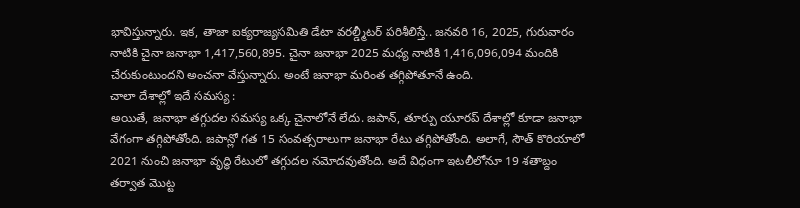భావిస్తున్నారు. ఇక, తాజా ఐక్యరాజ్యసమితి డేటా వరల్డ్మీటర్ పరిశీలిస్తే.. జనవరి 16, 2025, గురువారం నాటికి చైనా జనాభా 1,417,560,895. చైనా జనాభా 2025 మధ్య నాటికి 1,416,096,094 మందికి చేరుకుంటుందని అంచనా వేస్తున్నారు. అంటే జనాభా మరింత తగ్గిపోతూనే ఉంది.
చాలా దేశాల్లో ఇదే సమస్య :
అయితే, జనాభా తగ్గుదల సమస్య ఒక్క చైనాలోనే లేదు. జపాన్, తూర్పు యూరప్ దేశాల్లో కూడా జనాభా వేగంగా తగ్గిపోతోంది. జపాన్లో గత 15 సంవత్సరాలుగా జనాభా రేటు తగ్గిపోతోంది. అలాగే, సౌత్ కొరియాలో 2021 నుంచి జనాభా వృద్ధి రేటులో తగ్గుదల నమోదవుతోంది. అదే విధంగా ఇటలీలోనూ 19 శతాబ్దం తర్వాత మొట్ట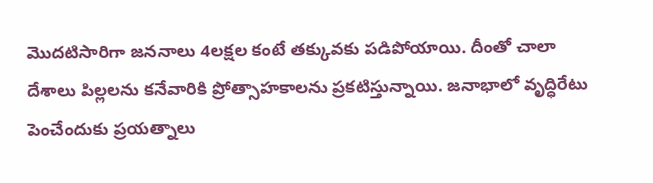మొదటిసారిగా జననాలు 4లక్షల కంటే తక్కువకు పడిపోయాయి. దీంతో చాలా దేశాలు పిల్లలను కనేవారికి ప్రోత్సాహకాలను ప్రకటిస్తున్నాయి. జనాభాలో వృద్ధిరేటు పెంచేందుకు ప్రయత్నాలు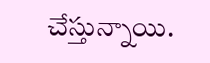చేస్తున్నాయి.